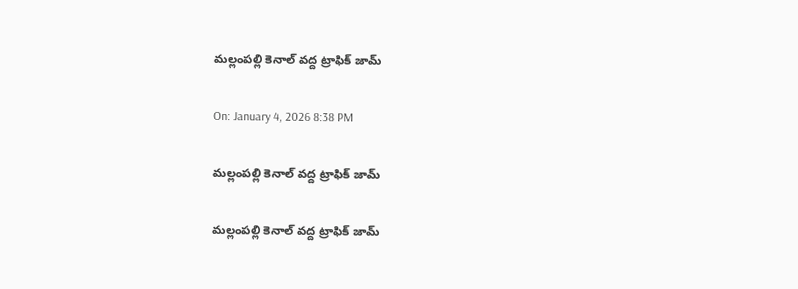మల్లంపల్లి కెనాల్ వద్ద ట్రాఫిక్ జామ్

On: January 4, 2026 8:38 PM

మల్లంపల్లి కెనాల్ వద్ద ట్రాఫిక్ జామ్

మల్లంపల్లి కెనాల్ వద్ద ట్రాఫిక్ జామ్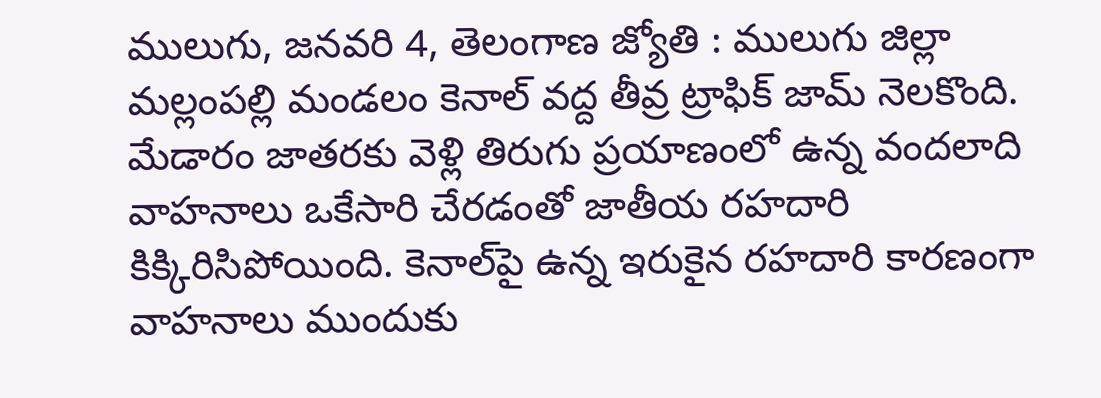ములుగు, జనవరి 4, తెలంగాణ జ్యోతి : ములుగు జిల్లా  మల్లంపల్లి మండలం కెనాల్ వద్ద తీవ్ర ట్రాఫిక్ జామ్‌ నెలకొంది. మేడారం జాతరకు వెళ్లి తిరుగు ప్రయాణంలో ఉన్న వందలాది వాహనాలు ఒకేసారి చేరడంతో జాతీయ రహదారి కిక్కిరిసిపోయింది. కెనాల్‌పై ఉన్న ఇరుకైన రహదారి కారణంగా వాహనాలు ముందుకు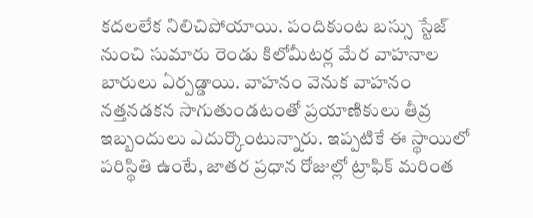కదలలేక నిలిచిపోయాయి. పందికుంట బస్సు స్టేజ్‌ నుంచి సుమారు రెండు కిలోమీటర్ల మేర వాహనాల బారులు ఏర్పడ్డాయి. వాహనం వెనుక వాహనం నత్తనడకన సాగుతుండటంతో ప్రయాణికులు తీవ్ర ఇబ్బందులు ఎదుర్కొంటున్నారు. ఇప్పటికే ఈ స్థాయిలో పరిస్థితి ఉంటే, జాతర ప్రధాన రోజుల్లో ట్రాఫిక్ మరింత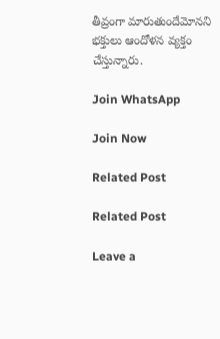తీవ్రంగా మారుతుందేమోనని భక్తులు ఆందోళన వ్యక్తం చేస్తున్నారు.

Join WhatsApp

Join Now

Related Post

Related Post

Leave a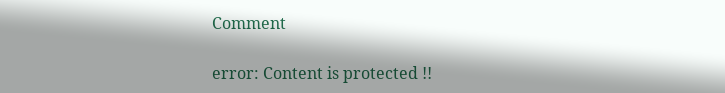Comment

error: Content is protected !!